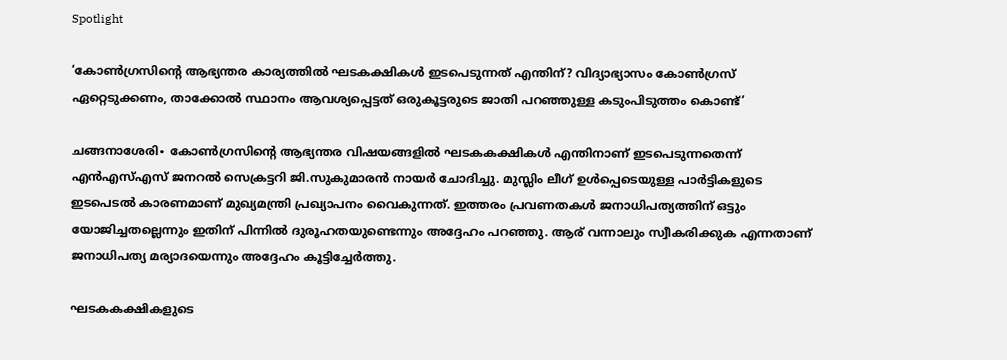Spotlight

‘കോൺഗ്രസിന്റെ ആഭ്യന്തര കാര്യത്തിൽ ഘടകക്ഷികൾ ഇടപെടുന്നത് എന്തിന്? വിദ്യാഭ്യാസം കോൺഗ്രസ് ഏറ്റെടുക്കണം, താക്കോൽ സ്ഥാനം ആവശ്യപ്പെട്ടത് ഒരുകൂട്ടരുടെ ജാതി പറഞ്ഞുള്ള കടുംപിടുത്തം കൊണ്ട്’

ചങ്ങനാശേരി∙ കോൺഗ്രസിന്റെ ആഭ്യന്തര വിഷയങ്ങളിൽ ഘടകകക്ഷികൾ എന്തിനാണ് ഇടപെടുന്നതെന്ന് എൻഎസ്എസ് ജനറൽ സെക്രട്ടറി ജി.സുകുമാരൻ നായർ ചോദിച്ചു. മുസ്ലിം ലീഗ് ഉൾപ്പെടെയുള്ള പാർട്ടികളുടെ ഇടപെടൽ കാരണമാണ് മുഖ്യമന്ത്രി പ്രഖ്യാപനം വൈകുന്നത്. ഇത്തരം പ്രവണതകൾ ജനാധിപത്യത്തിന് ഒട്ടും യോജിച്ചതല്ലെന്നും ഇതിന് പിന്നിൽ ദുരൂഹതയുണ്ടെന്നും അദ്ദേഹം പറഞ്ഞു. ആര് വന്നാലും സ്വീകരിക്കുക എന്നതാണ് ജനാധിപത്യ മര്യാദയെന്നും അദ്ദേഹം കൂട്ടിച്ചേർത്തു.

ഘടകകക്ഷികളുടെ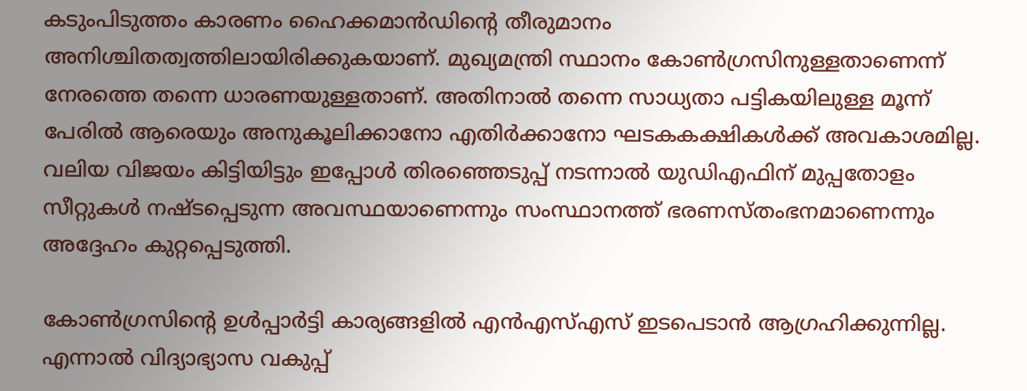കടുംപിടുത്തം കാരണം ഹൈക്കമാൻഡിന്റെ തീരുമാനം അനിശ്ചിതത്വത്തിലായിരിക്കുകയാണ്. മുഖ്യമന്ത്രി സ്ഥാനം കോൺഗ്രസിനുള്ളതാണെന്ന് നേരത്തെ തന്നെ ധാരണയുള്ളതാണ്. അതിനാൽ തന്നെ സാധ്യതാ പട്ടികയിലുള്ള മൂന്ന് പേരിൽ ആരെയും അനുകൂലിക്കാനോ എതിർക്കാനോ ഘടകകക്ഷികൾക്ക് അവകാശമില്ല. വലിയ വിജയം കിട്ടിയിട്ടും ഇപ്പോൾ തിരഞ്ഞെടുപ്പ് നടന്നാൽ യുഡിഎഫിന് മുപ്പതോളം സീറ്റുകൾ നഷ്ടപ്പെടുന്ന അവസ്ഥയാണെന്നും സംസ്ഥാനത്ത് ഭരണസ്തംഭനമാണെന്നും അദ്ദേഹം കുറ്റപ്പെടുത്തി.

കോൺഗ്രസിന്റെ ഉൾപ്പാർട്ടി കാര്യങ്ങളിൽ എൻഎസ്എസ് ഇടപെടാൻ ആഗ്രഹിക്കുന്നില്ല. എന്നാൽ വിദ്യാഭ്യാസ വകുപ്പ്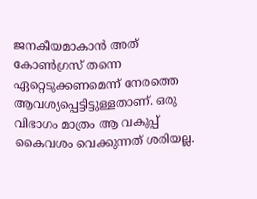ജനകീയമാകാൻ അത് കോൺഗ്രസ് തന്നെ ഏറ്റെടുക്കണമെന്ന് നേരത്തെ ആവശ്യപ്പെട്ടിട്ടുള്ളതാണ്. ഒരു വിഭാഗം മാത്രം ആ വകുപ്പ് കൈവശം വെക്കുന്നത് ശരിയല്ല.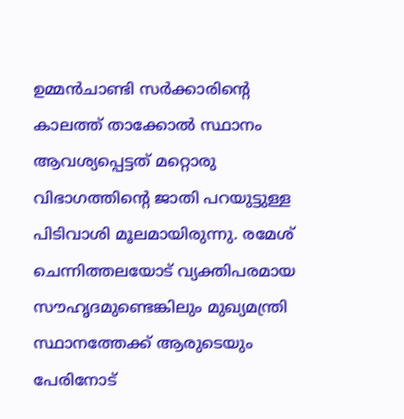ഉമ്മൻചാണ്ടി സർക്കാരിന്റെ കാലത്ത് താക്കോൽ സ്ഥാനം ആവശ്യപ്പെട്ടത് മറ്റൊരു വിഭാഗത്തിന്റെ ജാതി പറയുട്ടുള്ള പിടിവാശി മൂലമായിരുന്നു. രമേശ് ചെന്നിത്തലയോട് വ്യക്തിപരമായ സൗഹൃദമുണ്ടെങ്കിലും മുഖ്യമന്ത്രി സ്ഥാനത്തേക്ക് ആരുടെയും പേരിനോട്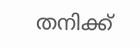തനിക്ക്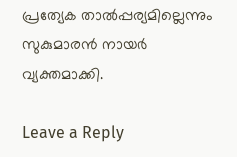പ്രത്യേക താൽപ്പര്യമില്ലെന്നും സുകുമാരൻ നായർ വ്യക്തമാക്കി.

Leave a Reply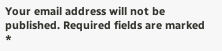Your email address will not be published. Required fields are marked *